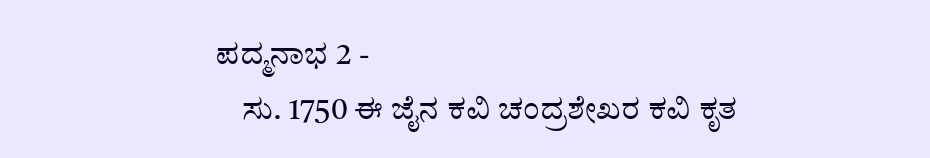ಪದ್ಮನಾಭ 2 -
    ಸು. 1750 ಈ ಜೈನ ಕವಿ ಚಂದ್ರಶೇಖರ ಕವಿ ಕೃತ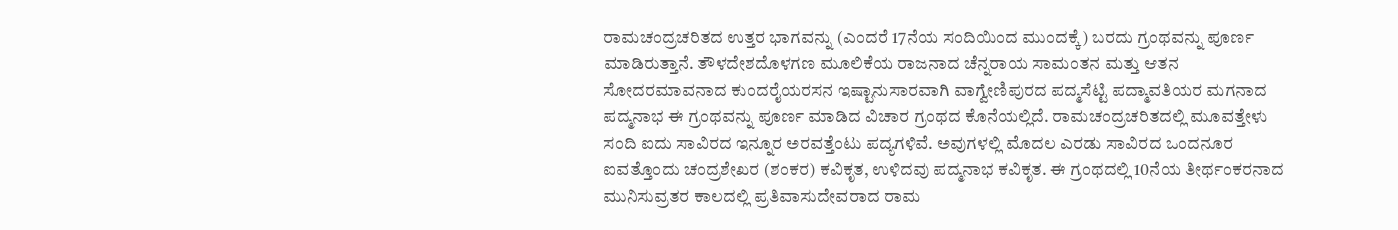ರಾಮಚಂದ್ರಚರಿತದ ಉತ್ತರ ಭಾಗವನ್ನು (ಎಂದರೆ 17ನೆಯ ಸಂದಿಯಿಂದ ಮುಂದಕ್ಕೆ) ಬರದು ಗ್ರಂಥವನ್ನು ಪೂರ್ಣ ಮಾಡಿರುತ್ತಾನೆ. ತೌಳದೇಶದೊಳಗಣ ಮೂಲಿಕೆಯ ರಾಜನಾದ ಚೆನ್ನರಾಯ ಸಾಮಂತನ ಮತ್ತು ಆತನ ಸೋದರಮಾವನಾದ ಕುಂದರೈಯರಸನ ಇಷ್ಟಾನುಸಾರವಾಗಿ ವಾಗ್ವೇಣಿಪುರದ ಪದ್ಮಸೆಟ್ಟಿ ಪದ್ಮಾವತಿಯರ ಮಗನಾದ ಪದ್ಮನಾಭ ಈ ಗ್ರಂಥವನ್ನು ಪೂರ್ಣ ಮಾಡಿದ ವಿಚಾರ ಗ್ರಂಥದ ಕೊನೆಯಲ್ಲಿದೆ. ರಾಮಚಂದ್ರಚರಿತದಲ್ಲಿ ಮೂವತ್ತೇಳು ಸಂದಿ ಐದು ಸಾವಿರದ ಇನ್ನೂರ ಅರವತ್ತೆಂಟು ಪದ್ಯಗಳಿವೆ. ಅವುಗಳಲ್ಲಿ ಮೊದಲ ಎರಡು ಸಾವಿರದ ಒಂದನೂರ ಐವತ್ತೊಂದು ಚಂದ್ರಶೇಖರ (ಶಂಕರ) ಕವಿಕೃತ, ಉಳಿದವು ಪದ್ಮನಾಭ ಕವಿಕೃತ. ಈ ಗ್ರಂಥದಲ್ಲಿ 10ನೆಯ ತೀರ್ಥಂಕರನಾದ ಮುನಿಸುವ್ರತರ ಕಾಲದಲ್ಲಿ ಪ್ರತಿವಾಸುದೇವರಾದ ರಾಮ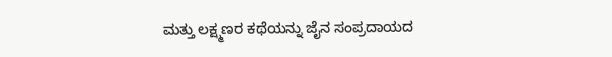ಮತ್ತು ಲಕ್ಷ್ಮಣರ ಕಥೆಯನ್ನು ಜೈನ ಸಂಪ್ರದಾಯದ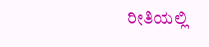ರೀತಿಯಲ್ಲಿ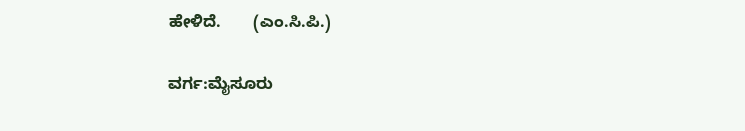ಹೇಳಿದೆ.       (ಎಂ.ಸಿ.ಪಿ.)

ವರ್ಗ:ಮೈಸೂರು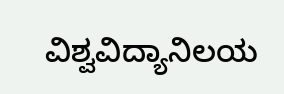ವಿಶ್ವವಿದ್ಯಾನಿಲಯ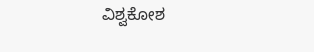ವಿಶ್ವಕೋಶ